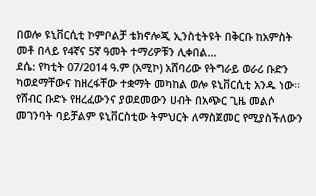በወሎ ዩኒቨርሲቲ ኮምቦልቻ ቴክኖሎጂ ኢንስቲትዩት በቅርቡ ከአምስት መቶ በላይ የ4ኛና 5ኛ ዓመት ተማሪዎቹን ሊቀበል...
ደሴ: የካቲት 07/2014 ዓ.ም (አሚኮ) አሸባሪው የትግራይ ወራሪ ቡድን ካወደማቸውና ከዘረፋቸው ተቋማት መካከል ወሎ ዩኒቨርሲቲ አንዱ ነው፡፡ የሸብር ቡድኑ የዘረፈውንና ያወደመውን ሀብት በአጭር ጊዜ መልሶ መገንባት ባይቻልም ዩኒቨርስቲው ትምህርት ለማስጀመር የሚያስችለውን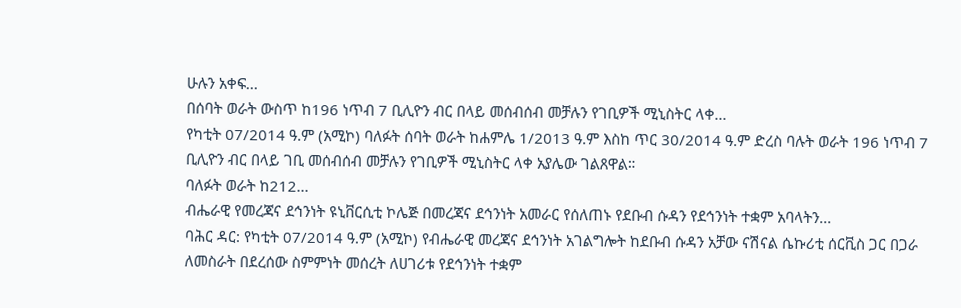ሁሉን አቀፍ...
በሰባት ወራት ውስጥ ከ196 ነጥብ 7 ቢሊዮን ብር በላይ መሰብሰብ መቻሉን የገቢዎች ሚኒስትር ላቀ...
የካቲት 07/2014 ዓ.ም (አሚኮ) ባለፉት ሰባት ወራት ከሐምሌ 1/2013 ዓ.ም እስከ ጥር 30/2014 ዓ.ም ድረስ ባሉት ወራት 196 ነጥብ 7 ቢሊዮን ብር በላይ ገቢ መሰብሰብ መቻሉን የገቢዎች ሚኒስትር ላቀ አያሌው ገልጸዋል።
ባለፉት ወራት ከ212...
ብሔራዊ የመረጃና ደኅንነት ዩኒቨርሲቲ ኮሌጅ በመረጃና ደኅንነት አመራር የሰለጠኑ የደቡብ ሱዳን የደኅንነት ተቋም አባላትን...
ባሕር ዳር: የካቲት 07/2014 ዓ.ም (አሚኮ) የብሔራዊ መረጃና ደኅንነት አገልግሎት ከደቡብ ሱዳን አቻው ናሽናል ሴኩሪቲ ሰርቪስ ጋር በጋራ ለመስራት በደረሰው ስምምነት መሰረት ለሀገሪቱ የደኅንነት ተቋም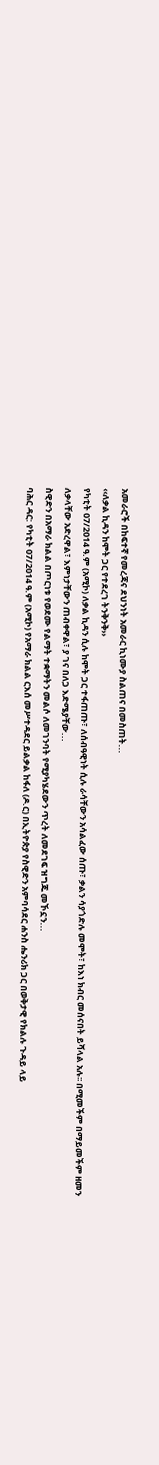አመራሮች በከፍተኛ የመረጃና ደህንነት አመራር ኪነሙያ ስልጠና በመስጠት...
‹‹ለቃል ኪዳን ከሞት ጋር የተደረገ ትንቅንቅ››
የካቲት 07/2014 ዓ.ም (አሚኮ) ለቃል ኪዳን ሲሉ ከሞት ጋር ተፋጠጡ፣ ለሰብዓዊነት ሲሉ ራሳቸውን አሳልፈው ሰጡ፣ ቃልን ሳያጎድሉ መሞት፣ ከእነ ክብር መሰናበት ይሻላል አሉ፡፡ በሚመችም በማይመችም ዘመን ለቃላቸው አድረዋል፣ እምነታቸውን ጠብቀዋል፣ ያ ገና በለጋ እድሜያቸው...
ስዊድን በአማራ ክልል በጦርነቱ የወደሙ የልማት ተቋማትን መልሶ ለመገንባት የሚያካሄደውን ጥረት ለመደገፍ ዝግጁ መኾኗን...
ባሕር ዳር: የካቲት 07/2014 ዓ.ም (አሚኮ) የአማራ ክልል ርእሰ መሥተዳደር ይልቃል ከፋለ (ዶ.ር) በኢትዮጵያ የስዊድን አምባሳደር ሐንስ ሔንሪክ ጋር በወቅታዊ የክልሉ ጉዳይ ላይ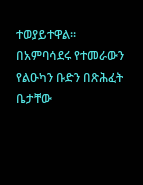ተወያይተዋል።
በአምባሳደሩ የተመራውን የልዑካን ቡድን በጽሕፈት ቤታቸው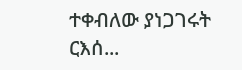ተቀብለው ያነጋገሩት ርእሰ...